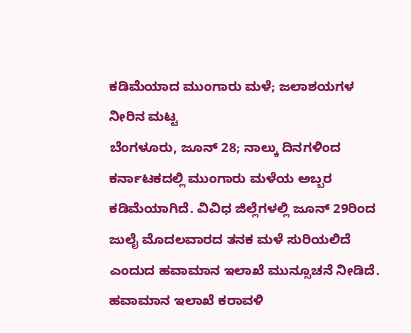ಕಡಿಮೆಯಾದ ಮುಂಗಾರು ಮಳೆ; ಜಲಾಶಯಗಳ ನೀರಿನ ಮಟ್ಟ
ಬೆಂಗಳೂರು, ಜೂನ್ 28; ನಾಲ್ಕು ದಿನಗಳಿಂದ ಕರ್ನಾಟಕದಲ್ಲಿ ಮುಂಗಾರು ಮಳೆಯ ಅಬ್ಬರ ಕಡಿಮೆಯಾಗಿದೆ. ವಿವಿಧ ಜಿಲ್ಲೆಗಳಲ್ಲಿ ಜೂನ್ 29ರಿಂದ ಜುಲೈ ಮೊದಲವಾರದ ತನಕ ಮಳೆ ಸುರಿಯಲಿದೆ ಎಂದುದ ಹವಾಮಾನ ಇಲಾಖೆ ಮುನ್ಸೂಚನೆ ನೀಡಿದೆ.
ಹವಾಮಾನ ಇಲಾಖೆ ಕರಾವಳಿ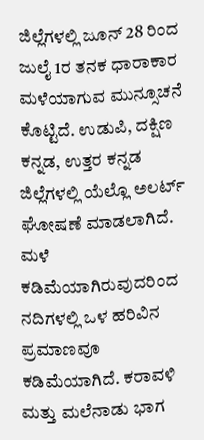ಜಿಲ್ಲೆಗಳಲ್ಲಿ ಜೂನ್ 28 ರಿಂದ ಜುಲೈ 1ರ ತನಕ ಧಾರಾಕಾರ ಮಳೆಯಾಗುವ ಮುನ್ಸೂಚನೆ ಕೊಟ್ಟಿದೆ. ಉಡುಪಿ, ದಕ್ಷಿಣ ಕನ್ನಡ, ಉತ್ತರ ಕನ್ನಡ ಜಿಲ್ಲೆಗಳಲ್ಲಿ ಯೆಲ್ಲೊ ಅಲರ್ಟ್ ಘೋಷಣೆ ಮಾಡಲಾಗಿದೆ.
ಮಳೆ ಕಡಿಮೆಯಾಗಿರುವುದರಿಂದ ನದಿಗಳಲ್ಲಿ ಒಳ ಹರಿವಿನ ಪ್ರಮಾಣವೂ ಕಡಿಮೆಯಾಗಿದೆ. ಕರಾವಳಿ ಮತ್ತು ಮಲೆನಾಡು ಭಾಗ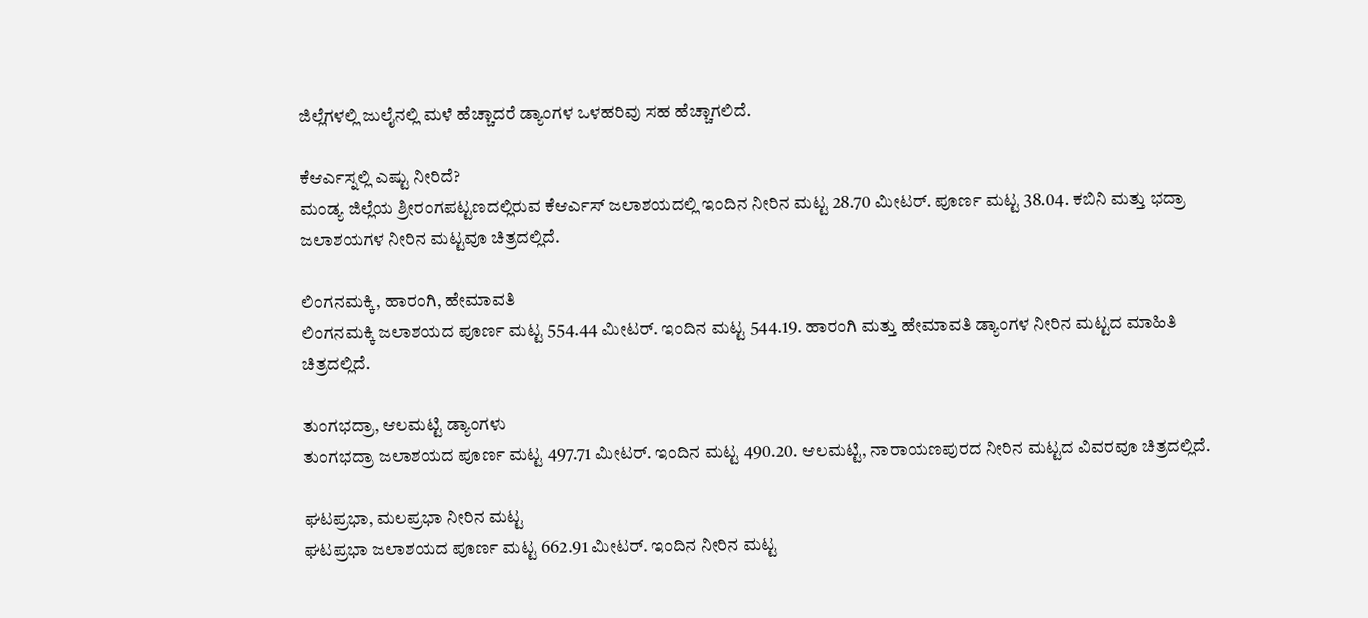ಜಿಲ್ಲೆಗಳಲ್ಲಿ ಜುಲೈನಲ್ಲಿ ಮಳೆ ಹೆಚ್ಚಾದರೆ ಡ್ಯಾಂಗಳ ಒಳಹರಿವು ಸಹ ಹೆಚ್ಚಾಗಲಿದೆ.

ಕೆಆರ್ಎಸ್ನಲ್ಲಿ ಎಷ್ಟು ನೀರಿದೆ?
ಮಂಡ್ಯ ಜಿಲ್ಲೆಯ ಶ್ರೀರಂಗಪಟ್ಟಣದಲ್ಲಿರುವ ಕೆಆರ್ಎಸ್ ಜಲಾಶಯದಲ್ಲಿ ಇಂದಿನ ನೀರಿನ ಮಟ್ಟ 28.70 ಮೀಟರ್. ಪೂರ್ಣ ಮಟ್ಟ 38.04. ಕಬಿನಿ ಮತ್ತು ಭದ್ರಾ ಜಲಾಶಯಗಳ ನೀರಿನ ಮಟ್ಟವೂ ಚಿತ್ರದಲ್ಲಿದೆ.

ಲಿಂಗನಮಕ್ಕಿ, ಹಾರಂಗಿ, ಹೇಮಾವತಿ
ಲಿಂಗನಮಕ್ಕಿ ಜಲಾಶಯದ ಪೂರ್ಣ ಮಟ್ಟ 554.44 ಮೀಟರ್. ಇಂದಿನ ಮಟ್ಟ 544.19. ಹಾರಂಗಿ ಮತ್ತು ಹೇಮಾವತಿ ಡ್ಯಾಂಗಳ ನೀರಿನ ಮಟ್ಟದ ಮಾಹಿತಿ ಚಿತ್ರದಲ್ಲಿದೆ.

ತುಂಗಭದ್ರಾ, ಆಲಮಟ್ಟಿ ಡ್ಯಾಂಗಳು
ತುಂಗಭದ್ರಾ ಜಲಾಶಯದ ಪೂರ್ಣ ಮಟ್ಟ 497.71 ಮೀಟರ್. ಇಂದಿನ ಮಟ್ಟ 490.20. ಆಲಮಟ್ಟಿ, ನಾರಾಯಣಪುರದ ನೀರಿನ ಮಟ್ಟದ ವಿವರವೂ ಚಿತ್ರದಲ್ಲಿದೆ.

ಘಟಪ್ರಭಾ, ಮಲಪ್ರಭಾ ನೀರಿನ ಮಟ್ಟ
ಘಟಪ್ರಭಾ ಜಲಾಶಯದ ಪೂರ್ಣ ಮಟ್ಟ 662.91 ಮೀಟರ್. ಇಂದಿನ ನೀರಿನ ಮಟ್ಟ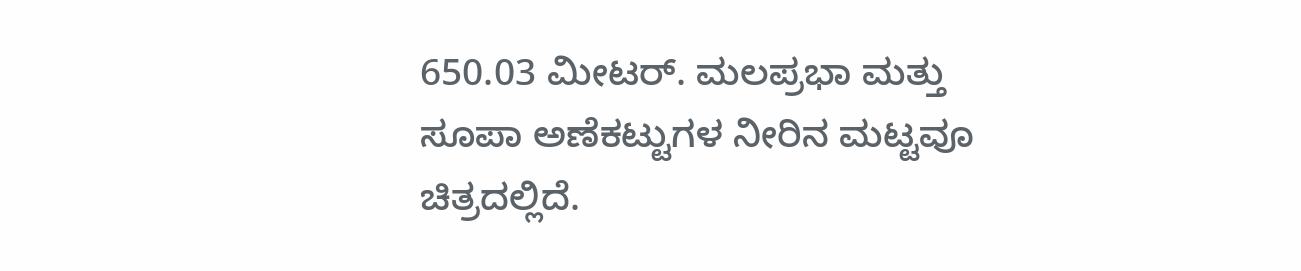650.03 ಮೀಟರ್. ಮಲಪ್ರಭಾ ಮತ್ತು ಸೂಪಾ ಅಣೆಕಟ್ಟುಗಳ ನೀರಿನ ಮಟ್ಟವೂ ಚಿತ್ರದಲ್ಲಿದೆ.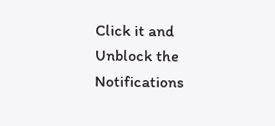Click it and Unblock the Notifications